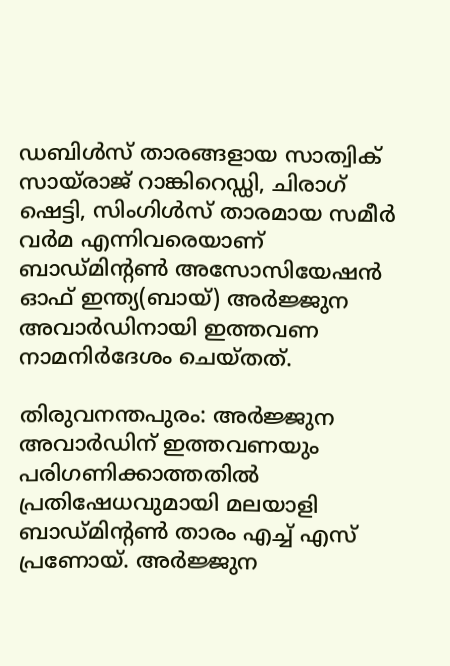ഡബിള്‍സ് താരങ്ങളായ സാത്വിക് സായ്‌രാജ് റാങ്കിറെഡ്ഡി, ചിരാഗ് ഷെട്ടി, സിംഗിള്‍സ് താരമായ സമീര്‍ വര്‍മ എന്നിവരെയാണ് ബാഡ്മിന്റണ്‍ അസോസിയേഷന്‍ ഓഫ് ഇന്ത്യ(ബായ്) അര്‍ജ്ജുന അവാര്‍ഡിനായി ഇത്തവണ നാമനിര്‍ദേശം ചെയ്തത്.

തിരുവനന്തപുരം: അര്‍ജ്ജുന അവാര്‍ഡിന് ഇത്തവണയും പരിഗണിക്കാത്തതില്‍ പ്രതിഷേധവുമായി മലയാളി ബാഡ്മിന്റണ്‍ താരം എച്ച് എസ് പ്രണോയ്. അര്‍ജ്ജുന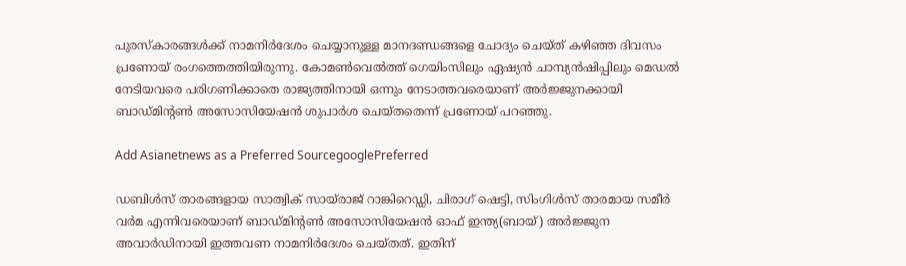പുരസ്കാരങ്ങള്‍ക്ക് നാമനിര്‍ദേശം ചെയ്യാനുള്ള മാനദണ്ഡങ്ങളെ ചോദ്യം ചെയ്ത് കഴിഞ്ഞ ദിവസം പ്രണോയ് രംഗത്തെത്തിയിരുന്നു. കോമണ്‍വെല്‍ത്ത് ഗെയിംസിലും ഏഷ്യന്‍ ചാമ്പ്യന്‍ഷിപ്പിലും മെഡല്‍ നേടിയവരെ പരിഗണിക്കാതെ രാജ്യത്തിനായി ഒന്നും നേടാത്തവരെയാണ് അര്‍ജ്ജുനക്കായി ബാഡ്മിന്റണ്‍ അസോസിയേഷന്‍ ശുപാര്‍ശ ചെയ്തതെന്ന് പ്രണോയ് പറഞ്ഞു.

Add Asianetnews as a Preferred SourcegooglePreferred

ഡബിള്‍സ് താരങ്ങളായ സാത്വിക് സായ്‌രാജ് റാങ്കിറെഡ്ഡി, ചിരാഗ് ഷെട്ടി, സിംഗിള്‍സ് താരമായ സമീര്‍ വര്‍മ എന്നിവരെയാണ് ബാഡ്മിന്റണ്‍ അസോസിയേഷന്‍ ഓഫ് ഇന്ത്യ(ബായ്) അര്‍ജ്ജുന അവാര്‍ഡിനായി ഇത്തവണ നാമനിര്‍ദേശം ചെയ്തത്. ഇതിന്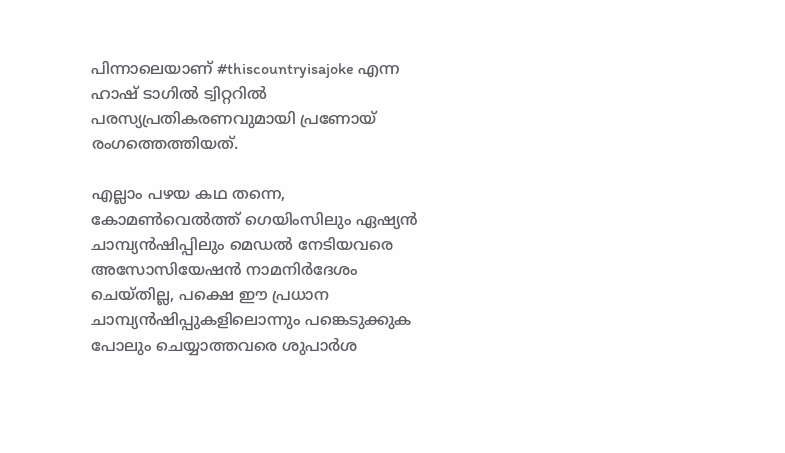പിന്നാലെയാണ് #thiscountryisajoke എന്ന ഹാഷ് ടാഗില്‍ ട്വിറ്ററില്‍ പരസ്യപ്രതികരണവുമായി പ്രണോയ് രംഗത്തെത്തിയത്.

എല്ലാം പഴയ കഥ തന്നെ, കോമണ്‍വെല്‍ത്ത് ഗെയിംസിലും ഏഷ്യന്‍ ചാമ്പ്യന്‍ഷിപ്പിലും മെഡല്‍ നേടിയവരെ അസോസിയേഷന്‍ നാമനിര്‍ദേശം ചെയ്തില്ല, പക്ഷെ ഈ പ്രധാന ചാമ്പ്യന്‍ഷിപ്പുകളിലൊന്നും പങ്കെടുക്കുക പോലും ചെയ്യാത്തവരെ ശുപാര്‍ശ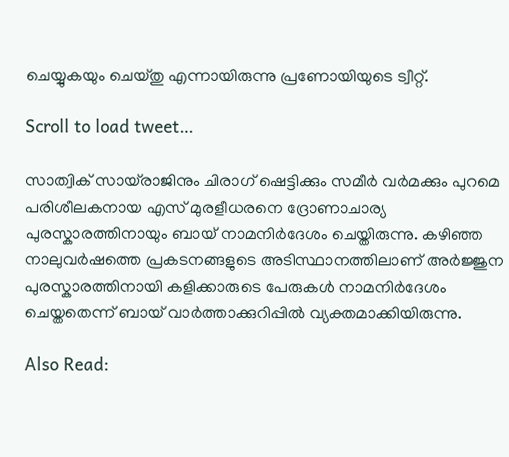ചെയ്യുകയും ചെയ്തു എന്നായിരുന്നു പ്രണോയിയുടെ ട്വീറ്റ്.

Scroll to load tweet…

സാത്വിക് സായ്‌രാജിനും ചിരാഗ് ഷെട്ടിക്കും സമീര്‍ വര്‍മക്കും പുറമെ പരിശീലകനായ എസ് മുരളീധരനെ ദ്രോണാചാര്യ പുരസ്കാരത്തിനായും ബായ് നാമനിര്‍ദേശം ചെയ്തിരുന്നു. കഴിഞ്ഞ നാലുവര്‍ഷത്തെ പ്രകടനങ്ങളുടെ അടിസ്ഥാനത്തിലാണ് അര്‍ജ്ജുന പുരസ്കാരത്തിനായി കളിക്കാരുടെ പേരുകള്‍ നാമനിര്‍ദേശം ചെയ്തതെന്ന് ബായ് വാര്‍ത്താക്കുറിപ്പില്‍ വ്യക്തമാക്കിയിരുന്നു.

Also Read: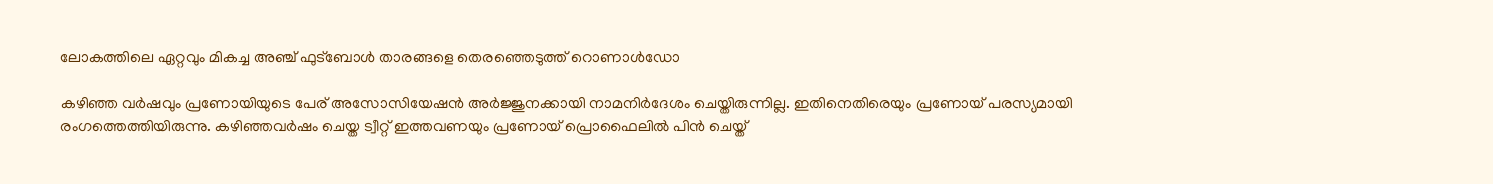ലോകത്തിലെ ഏറ്റവും മികച്ച അഞ്ച് ഫുട്ബോള്‍ താരങ്ങളെ തെരഞ്ഞെടുത്ത് റൊണാള്‍ഡോ

കഴിഞ്ഞ വര്‍ഷവും പ്രണോയിയുടെ പേര് അസോസിയേഷന്‍ അര്‍ജ്ജുനക്കായി നാമനിര്‍ദേശം ചെയ്തിരുന്നില്ല. ഇതിനെതിരെയും പ്രണോയ് പരസ്യമായി രംഗത്തെത്തിയിരുന്നു. കഴിഞ്ഞവര്‍ഷം ചെയ്ത ട്വീറ്റ് ഇത്തവണയും പ്രണോയ് പ്രൊഫൈലില്‍ പിന്‍ ചെയ്ത്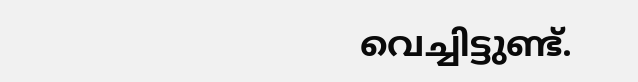വെച്ചിട്ടുണ്ട്.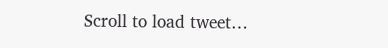Scroll to load tweet…